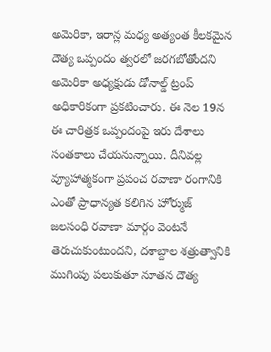అమెరికా, ఇరాన్ల మధ్య అత్యంత కీలకమైన దౌత్య ఒప్పందం త్వరలో జరగబోతోందని అమెరికా అధ్యక్షుడు డోనాల్డ్ ట్రంప్ అధికారికంగా ప్రకటించారు. ఈ నెల 19న ఈ చారిత్రక ఒప్పందంపై ఇరు దేశాలు సంతకాలు చేయనున్నాయి. దీనివల్ల వ్యూహాత్మకంగా ప్రపంచ రవాణా రంగానికి ఎంతో ప్రాధాన్యత కలిగిన హోర్ముజ్ జలసంధి రవాణా మార్గం వెంటనే తెరుచుకుంటుందని, దశాబ్దాల శత్రుత్వానికి ముగింపు పలుకుతూ నూతన దౌత్య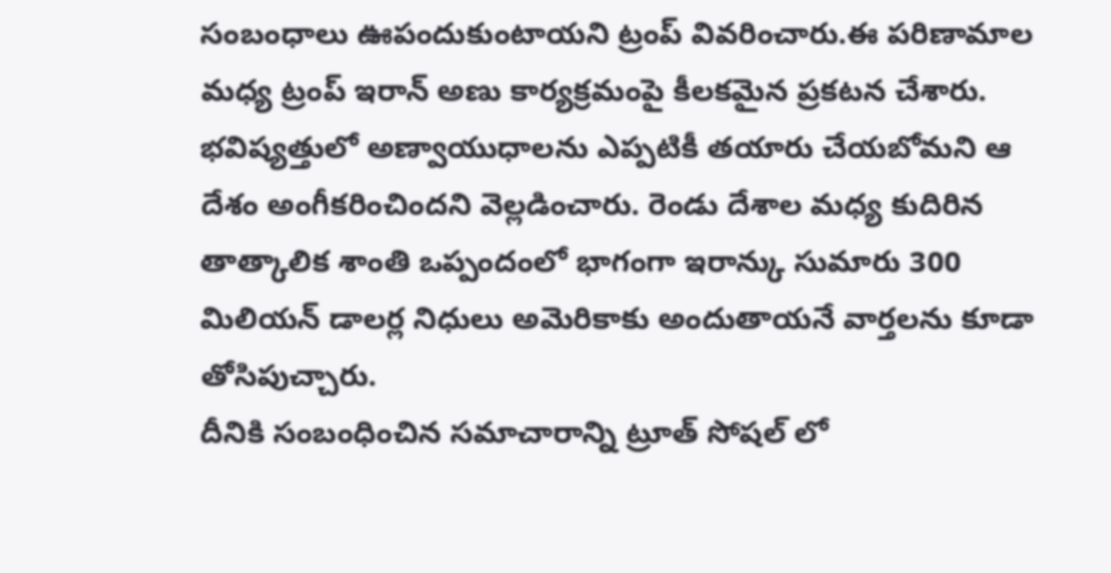సంబంధాలు ఊపందుకుంటాయని ట్రంప్ వివరించారు.ఈ పరిణామాల మధ్య ట్రంప్ ఇరాన్ అణు కార్యక్రమంపై కీలకమైన ప్రకటన చేశారు.
భవిష్యత్తులో అణ్వాయుధాలను ఎప్పటికీ తయారు చేయబోమని ఆ దేశం అంగీకరించిందని వెల్లడించారు. రెండు దేశాల మధ్య కుదిరిన తాత్కాలిక శాంతి ఒప్పందంలో భాగంగా ఇరాన్కు సుమారు 300 మిలియన్ డాలర్ల నిధులు అమెరికాకు అందుతాయనే వార్తలను కూడా తోసిపుచ్చారు.
దీనికి సంబంధించిన సమాచారాన్ని ట్రూత్ సోషల్ లో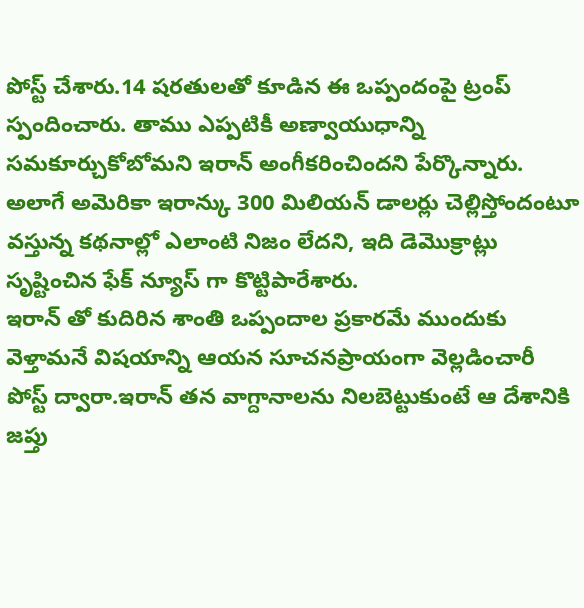పోస్ట్ చేశారు.14 షరతులతో కూడిన ఈ ఒప్పందంపై ట్రంప్ స్పందించారు. తాము ఎప్పటికీ అణ్వాయుధాన్ని సమకూర్చుకోబోమని ఇరాన్ అంగీకరించిందని పేర్కొన్నారు. అలాగే అమెరికా ఇరాన్కు 300 మిలియన్ డాలర్లు చెల్లిస్తోందంటూ వస్తున్న కథనాల్లో ఎలాంటి నిజం లేదని, ఇది డెమొక్రాట్లు సృష్టించిన ఫేక్ న్యూస్ గా కొట్టిపారేశారు.
ఇరాన్ తో కుదిరిన శాంతి ఒప్పందాల ప్రకారమే ముందుకు వెళ్తామనే విషయాన్ని ఆయన సూచనప్రాయంగా వెల్లడించారీ పోస్ట్ ద్వారా.ఇరాన్ తన వాగ్దానాలను నిలబెట్టుకుంటే ఆ దేశానికి జప్తు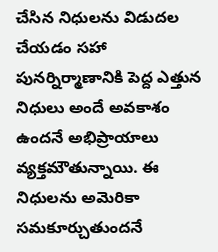చేసిన నిధులను విడుదల చేయడం సహా పునర్నిర్మాణానికి పెద్ద ఎత్తున నిధులు అందే అవకాశం ఉందనే అభిప్రాయాలు వ్యక్తమౌతున్నాయి. ఈ నిధులను అమెరికా సమకూర్చుతుందనే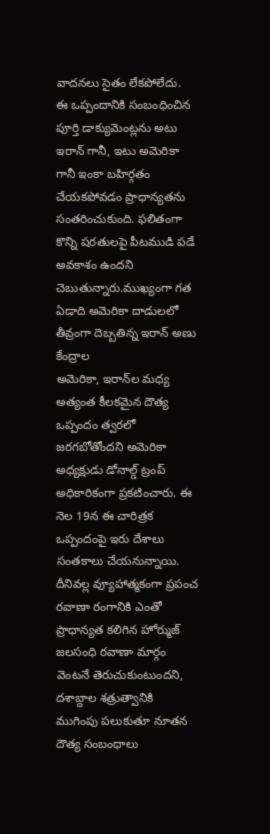వాదనలు సైతం లేకపోలేదు.
ఈ ఒప్పందానికి సంబంధించిన పూర్తి డాక్యుమెంట్లను అటు ఇరాన్ గానీ, ఇటు అమెరికా గానీ ఇంకా బహిర్గతం చేయకపోవడం ప్రాధాన్యతను సంతరించుకుంది. ఫలితంగా కొన్ని షరతులపై పీటముడి పడే అవకాశం ఉందని చెబుతున్నారు.ముఖ్యంగా గత ఏడాది అమెరికా దాడులలో తీవ్రంగా దెబ్బతిన్న ఇరాన్ అణు కేంద్రాల
అమెరికా, ఇరాన్‌ల మధ్య అత్యంత కీలకమైన దౌత్య ఒప్పందం త్వరలో జరగబోతోందని అమెరికా అధ్యక్షుడు డోనాల్డ్ ట్రంప్ అధికారికంగా ప్రకటించారు. ఈ నెల 19న ఈ చారిత్రక ఒప్పందంపై ఇరు దేశాలు సంతకాలు చేయనున్నాయి. దీనివల్ల వ్యూహాత్మకంగా ప్రపంచ రవాణా రంగానికి ఎంతో ప్రాధాన్యత కలిగిన హోర్ముజ్ జలసంధి రవాణా మార్గం వెంటనే తెరుచుకుంటుందని, దశాబ్దాల శత్రుత్వానికి ముగింపు పలుకుతూ నూతన దౌత్య సంబంధాలు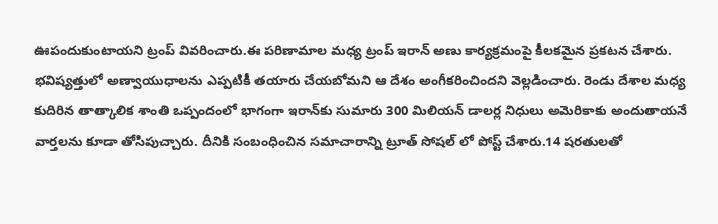ఊపందుకుంటాయని ట్రంప్ వివరించారు.ఈ పరిణామాల మధ్య ట్రంప్ ఇరాన్ అణు కార్యక్రమంపై కీలకమైన ప్రకటన చేశారు. భవిష్యత్తులో అణ్వాయుధాలను ఎప్పటికీ తయారు చేయబోమని ఆ దేశం అంగీకరించిందని వెల్లడించారు. రెండు దేశాల మధ్య కుదిరిన తాత్కాలిక శాంతి ఒప్పందంలో భాగంగా ఇరాన్‌కు సుమారు 300 మిలియన్ డాలర్ల నిధులు అమెరికాకు అందుతాయనే వార్తలను కూడా తోసిపుచ్చారు. దీనికి సంబంధించిన సమాచారాన్ని ట్రూత్ సోషల్ లో పోస్ట్ చేశారు.14 షరతులతో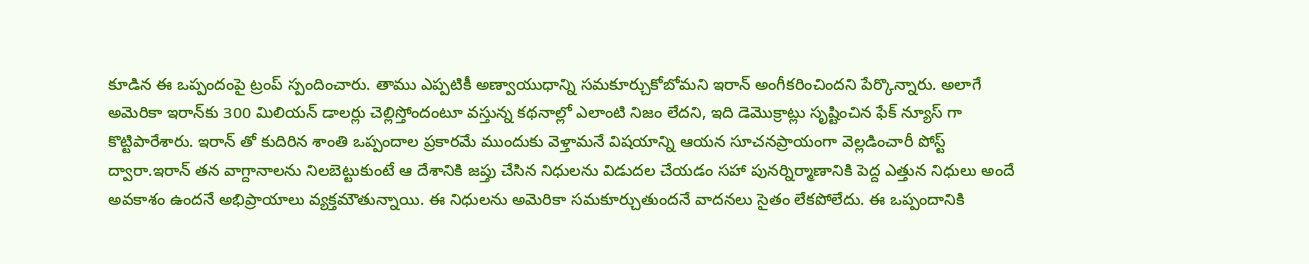కూడిన ఈ ఒప్పందంపై ట్రంప్ స్పందించారు. తాము ఎప్పటికీ అణ్వాయుధాన్ని సమకూర్చుకోబోమని ఇరాన్ అంగీకరించిందని పేర్కొన్నారు. అలాగే అమెరికా ఇరాన్‌కు 300 మిలియన్ డాలర్లు చెల్లిస్తోందంటూ వస్తున్న కథనాల్లో ఎలాంటి నిజం లేదని, ఇది డెమొక్రాట్లు సృష్టించిన ఫేక్ న్యూస్ గా కొట్టిపారేశారు. ఇరాన్ తో కుదిరిన శాంతి ఒప్పందాల ప్రకారమే ముందుకు వెళ్తామనే విషయాన్ని ఆయన సూచనప్రాయంగా వెల్లడించారీ పోస్ట్ ద్వారా.ఇరాన్ తన వాగ్దానాలను నిలబెట్టుకుంటే ఆ దేశానికి జప్తు చేసిన నిధులను విడుదల చేయడం సహా పునర్నిర్మాణానికి పెద్ద ఎత్తున నిధులు అందే అవకాశం ఉందనే అభిప్రాయాలు వ్యక్తమౌతున్నాయి. ఈ నిధులను అమెరికా సమకూర్చుతుందనే వాదనలు సైతం లేకపోలేదు. ఈ ఒప్పందానికి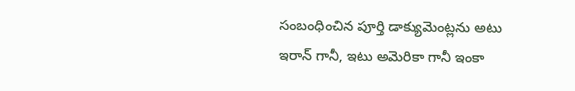సంబంధించిన పూర్తి డాక్యుమెంట్లను అటు ఇరాన్ గానీ, ఇటు అమెరికా గానీ ఇంకా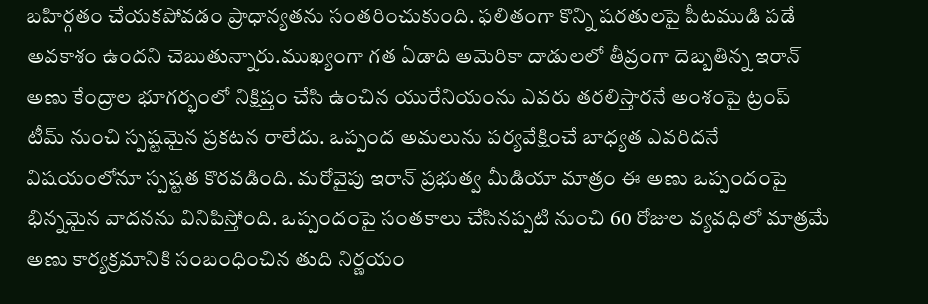బహిర్గతం చేయకపోవడం ప్రాధాన్యతను సంతరించుకుంది. ఫలితంగా కొన్ని షరతులపై పీటముడి పడే అవకాశం ఉందని చెబుతున్నారు.ముఖ్యంగా గత ఏడాది అమెరికా దాడులలో తీవ్రంగా దెబ్బతిన్న ఇరాన్ అణు కేంద్రాల భూగర్భంలో నిక్షిప్తం చేసి ఉంచిన యురేనియంను ఎవరు తరలిస్తారనే అంశంపై ట్రంప్ టీమ్ నుంచి స్పష్టమైన ప్రకటన రాలేదు. ఒప్పంద అమలును పర్యవేక్షించే బాధ్యత ఎవరిదనే విషయంలోనూ స్పష్టత కొరవడింది. మరోవైపు ఇరాన్ ప్రభుత్వ మీడియా మాత్రం ఈ అణు ఒప్పందంపై భిన్నమైన వాదనను వినిపిస్తోంది. ఒప్పందంపై సంతకాలు చేసినప్పటి నుంచి 60 రోజుల వ్యవధిలో మాత్రమే అణు కార్యక్రమానికి సంబంధించిన తుది నిర్ణయం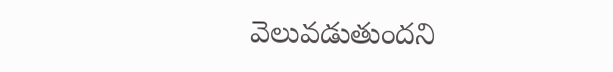వెలువడుతుందని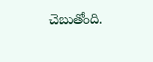చెబుతోంది.